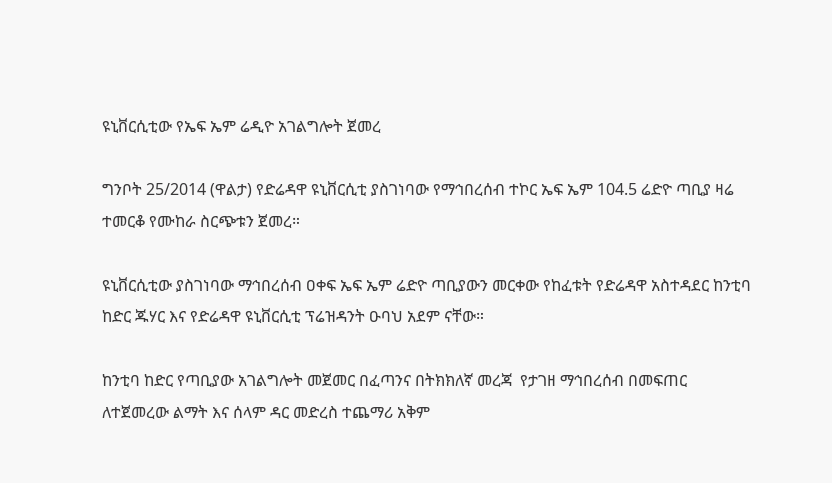ዩኒቨርሲቲው የኤፍ ኤም ሬዲዮ አገልግሎት ጀመረ

ግንቦት 25/2014 (ዋልታ) የድሬዳዋ ዩኒቨርሲቲ ያስገነባው የማኅበረሰብ ተኮር ኤፍ ኤም 104.5 ሬድዮ ጣቢያ ዛሬ ተመርቆ የሙከራ ስርጭቱን ጀመረ።

ዩኒቨርሲቲው ያስገነባው ማኅበረሰብ ዐቀፍ ኤፍ ኤም ሬድዮ ጣቢያውን መርቀው የከፈቱት የድሬዳዋ አስተዳደር ከንቲባ ከድር ጁሃር እና የድሬዳዋ ዩኒቨርሲቲ ፕሬዝዳንት ዑባህ አደም ናቸው።

ከንቲባ ከድር የጣቢያው አገልግሎት መጀመር በፈጣንና በትክክለኛ መረጃ  የታገዘ ማኅበረሰብ በመፍጠር ለተጀመረው ልማት እና ሰላም ዳር መድረስ ተጨማሪ አቅም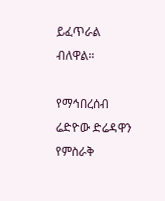ይፈጥራል ብለዋል።

የማኅበረሰብ ሬድዮው ድሬዳዋን የምስራቅ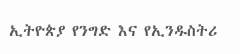ኢትዮጵያ የንግድ እና የኢንዱስትሪ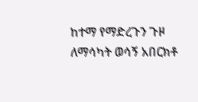ከተማ የማድረጉን ጉዞ ለማሳካት ወሳኝ አበርክቶ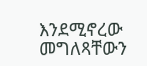እንደሚኖረው መግለጻቸውን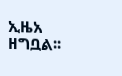ኢዜአ ዘግቧል፡፡